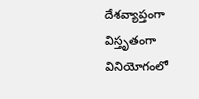దేశవ్యాప్తంగా విస్తృతంగా వినియోగంలో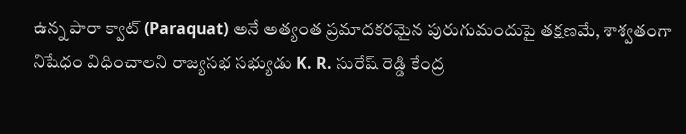ఉన్న పారా క్వాట్ (Paraquat) అనే అత్యంత ప్రమాదకరమైన పురుగుమందుపై తక్షణమే, శాశ్వతంగా నిషేధం విధించాలని రాజ్యసభ సభ్యుడు K. R. సురేష్ రెడ్డి కేంద్ర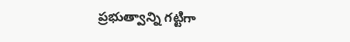ప్రభుత్వాన్ని గట్టిగా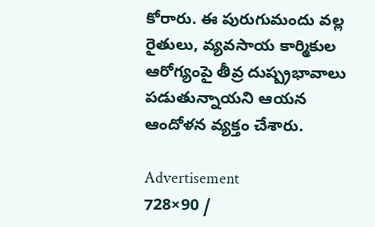కోరారు. ఈ పురుగుమందు వల్ల రైతులు, వ్యవసాయ కార్మికుల ఆరోగ్యంపై తీవ్ర దుష్ప్రభావాలు పడుతున్నాయని ఆయన ఆందోళన వ్యక్తం చేశారు.

Advertisement
728×90 /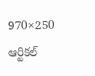970×250
ఆర్టికల్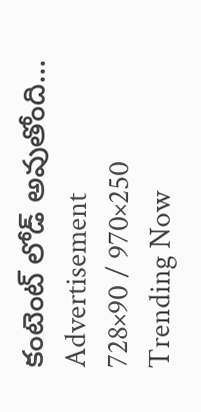కంటెంట్ లోడ్ అవుతోంది...
Advertisement
728×90 / 970×250
Trending Now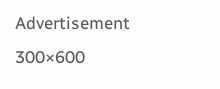Advertisement
300×600